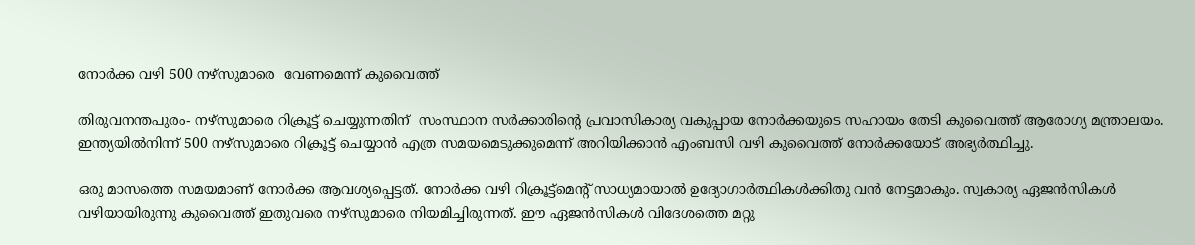നോര്‍ക്ക വഴി 500 നഴ്സുമാരെ  വേണമെന്ന് കുവൈത്ത്

തിരുവനന്തപുരം- നഴ്സുമാരെ റിക്രൂട്ട് ചെയ്യുന്നതിന്  സംസ്ഥാന സര്‍ക്കാരിന്റെ പ്രവാസികാര്യ വകുപ്പായ നോര്‍ക്കയുടെ സഹായം തേടി കുവൈത്ത് ആരോഗ്യ മന്ത്രാലയം. ഇന്ത്യയില്‍നിന്ന് 500 നഴ്സുമാരെ റിക്രൂട്ട് ചെയ്യാന്‍ എത്ര സമയമെടുക്കുമെന്ന് അറിയിക്കാന്‍ എംബസി വഴി കുവൈത്ത് നോര്‍ക്കയോട് അഭ്യര്‍ത്ഥിച്ചു.

ഒരു മാസത്തെ സമയമാണ് നോര്‍ക്ക ആവശ്യപ്പെട്ടത്. നോര്‍ക്ക വഴി റിക്രൂട്ട്മെന്റ് സാധ്യമായാല്‍ ഉദ്യോഗാര്‍ത്ഥികള്‍ക്കിതു വന്‍ നേട്ടമാകും. സ്വകാര്യ ഏജന്‍സികള്‍ വഴിയായിരുന്നു കുവൈത്ത് ഇതുവരെ നഴ്സുമാരെ നിയമിച്ചിരുന്നത്. ഈ ഏജന്‍സികള്‍ വിദേശത്തെ മറ്റു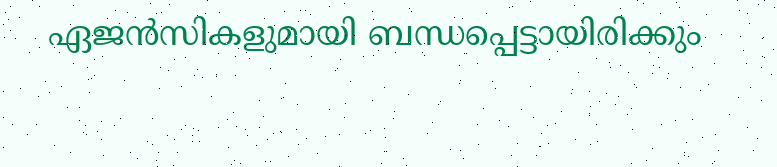ഏജന്‍സികളുമായി ബന്ധപ്പെട്ടായിരിക്കും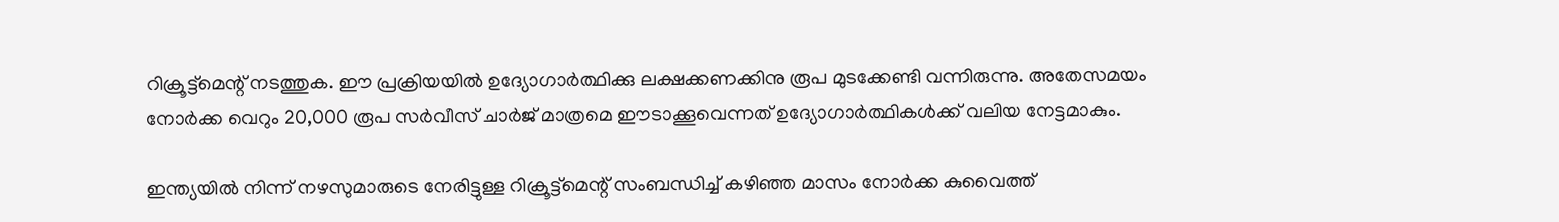റിക്രൂട്ട്മെന്റ് നടത്തുക. ഈ പ്രക്രിയയില്‍ ഉദ്യോഗാര്‍ത്ഥിക്കു ലക്ഷക്കണക്കിനു രൂപ മുടക്കേണ്ടി വന്നിരുന്നു. അതേസമയം നോര്‍ക്ക വെറും 20,000 രൂപ സര്‍വീസ് ചാര്‍ജ് മാത്രമെ ഈടാക്കൂവെന്നത് ഉദ്യോഗാര്‍ത്ഥികള്‍ക്ക് വലിയ നേട്ടമാകും.

ഇന്ത്യയില്‍ നിന്ന് നഴസുമാരുടെ നേരിട്ടുള്ള റിക്രൂട്ട്മെന്റ് സംബന്ധിച്ച് കഴിഞ്ഞ മാസം നോര്‍ക്ക കുവൈത്ത്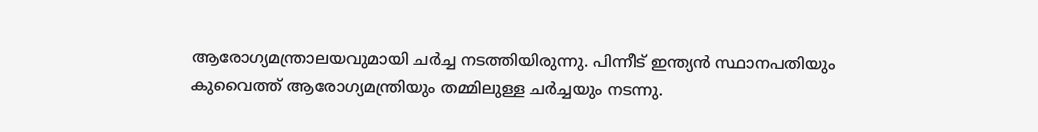ആരോഗ്യമന്ത്രാലയവുമായി ചര്‍ച്ച നടത്തിയിരുന്നു. പിന്നീട് ഇന്ത്യന്‍ സ്ഥാനപതിയും കുവൈത്ത് ആരോഗ്യമന്ത്രിയും തമ്മിലുള്ള ചര്‍ച്ചയും നടന്നു.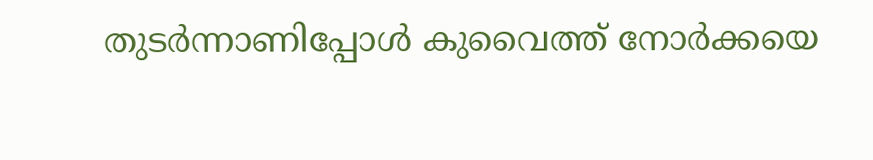തുടര്‍ന്നാണിപ്പോള്‍ കുവൈത്ത് നോര്‍ക്കയെ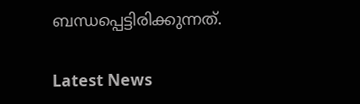ബന്ധപ്പെട്ടിരിക്കുന്നത്.

Latest News